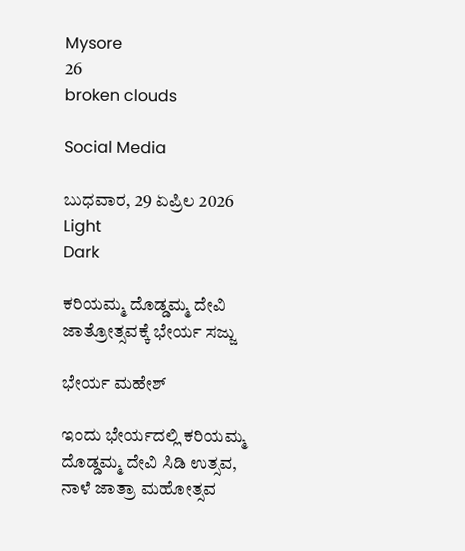Mysore
26
broken clouds

Social Media

ಬುಧವಾರ, 29 ಏಪ್ರಿಲ 2026
Light
Dark

ಕರಿಯಮ್ಮ ದೊಡ್ಡಮ್ಮ ದೇವಿ ಜಾತ್ರೋತ್ಸವಕ್ಕೆ ಭೇರ್ಯ ಸಜ್ಜು

ಭೇರ್ಯ ಮಹೇಶ್

ಇಂದು ಭೇರ್ಯದಲ್ಲಿ ಕರಿಯಮ್ಮ ದೊಡ್ಡಮ್ಮ ದೇವಿ ಸಿಡಿ ಉತ್ಸವ, ನಾಳೆ ಜಾತ್ರಾ ಮಹೋತ್ಸವ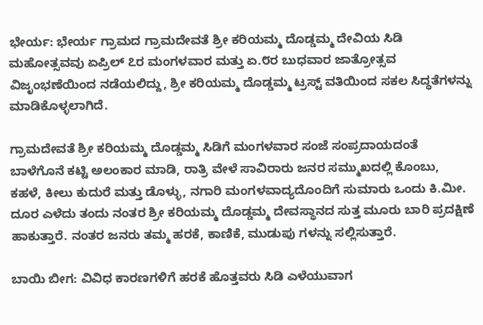ಭೇರ್ಯ: ಭೇರ್ಯ ಗ್ರಾಮದ ಗ್ರಾಮದೇವತೆ ಶ್ರೀ ಕರಿಯಮ್ಮ ದೊಡ್ಡಮ್ಮ ದೇವಿಯ ಸಿಡಿ ಮಹೋತ್ಸವವು ಏಪ್ರಿಲ್ ೭ರ ಮಂಗಳವಾರ ಮತ್ತು ಏ.೮ರ ಬುಧವಾರ ಜಾತ್ರೋತ್ಸವ ವಿಜೃಂಭಣೆಯಿಂದ ನಡೆಯಲಿದ್ದು, ಶ್ರೀ ಕರಿಯಮ್ಮ ದೊಡ್ಡಮ್ಮ ಟ್ರಸ್ಟ್ ವತಿಯಿಂದ ಸಕಲ ಸಿದ್ಧತೆಗಳನ್ನು ಮಾಡಿಕೊಳ್ಳಲಾಗಿದೆ.

ಗ್ರಾಮದೇವತೆ ಶ್ರೀ ಕರಿಯಮ್ಮ ದೊಡ್ಡಮ್ಮ ಸಿಡಿಗೆ ಮಂಗಳವಾರ ಸಂಜೆ ಸಂಪ್ರದಾಯದಂತೆ ಬಾಳೆಗೊನೆ ಕಟ್ಟಿ ಅಲಂಕಾರ ಮಾಡಿ, ರಾತ್ರಿ ವೇಳೆ ಸಾವಿರಾರು ಜನರ ಸಮ್ಮುಖದಲ್ಲಿ ಕೊಂಬು, ಕಹಳೆ, ಕೀಲು ಕುದುರೆ ಮತ್ತು ಡೊಳ್ಳು, ನಗಾರಿ ಮಂಗಳವಾದ್ಯದೊಂದಿಗೆ ಸುಮಾರು ಒಂದು ಕಿ.ಮೀ. ದೂರ ಎಳೆದು ತಂದು ನಂತರ ಶ್ರೀ ಕರಿಯಮ್ಮ ದೊಡ್ಡಮ್ಮ ದೇವಸ್ಥಾನದ ಸುತ್ತ ಮೂರು ಬಾರಿ ಪ್ರದಕ್ಷಿಣೆ ಹಾಕುತ್ತಾರೆ. ನಂತರ ಜನರು ತಮ್ಮ ಹರಕೆ, ಕಾಣಿಕೆ, ಮುಡುಪು ಗಳನ್ನು ಸಲ್ಲಿಸುತ್ತಾರೆ.

ಬಾಯಿ ಬೀಗ: ವಿವಿಧ ಕಾರಣಗಳಿಗೆ ಹರಕೆ ಹೊತ್ತವರು ಸಿಡಿ ಎಳೆಯುವಾಗ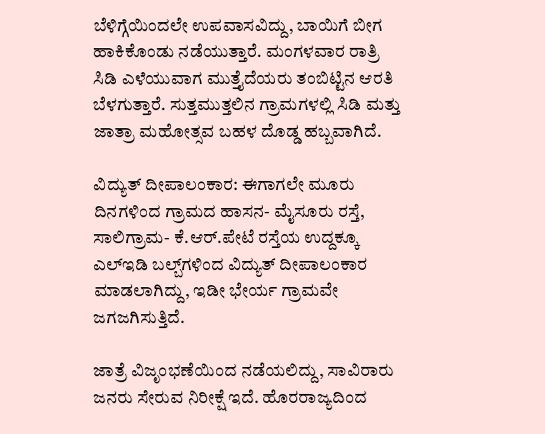ಬೆಳಿಗ್ಗೆಯಿಂದಲೇ ಉಪವಾಸವಿದ್ದು, ಬಾಯಿಗೆ ಬೀಗ ಹಾಕಿಕೊಂಡು ನಡೆಯುತ್ತಾರೆ. ಮಂಗಳವಾರ ರಾತ್ರಿ ಸಿಡಿ ಎಳೆಯುವಾಗ ಮುತ್ತೈದೆಯರು ತಂಬಿಟ್ಟಿನ ಆರತಿ ಬೆಳಗುತ್ತಾರೆ. ಸುತ್ತಮುತ್ತಲಿನ ಗ್ರಾಮಗಳಲ್ಲಿ ಸಿಡಿ ಮತ್ತು ಜಾತ್ರಾ ಮಹೋತ್ಸವ ಬಹಳ ದೊಡ್ಡ ಹಬ್ಬವಾಗಿದೆ.

ವಿದ್ಯುತ್ ದೀಪಾಲಂಕಾರ: ಈಗಾಗಲೇ ಮೂರು ದಿನಗಳಿಂದ ಗ್ರಾಮದ ಹಾಸನ- ಮೈಸೂರು ರಸ್ತೆ, ಸಾಲಿಗ್ರಾಮ- ಕೆ.ಆರ್.ಪೇಟೆ ರಸ್ತೆಯ ಉದ್ದಕ್ಕೂ ಎಲ್‌ಇಡಿ ಬಲ್ಬ್‌ಗಳಿಂದ ವಿದ್ಯುತ್ ದೀಪಾಲಂಕಾರ ಮಾಡಲಾಗಿದ್ದು, ಇಡೀ ಭೇರ್ಯ ಗ್ರಾಮವೇ ಜಗಜಗಿಸುತ್ತಿದೆ.

ಜಾತ್ರೆ ವಿಜೃಂಭಣೆಯಿಂದ ನಡೆಯಲಿದ್ದು, ಸಾವಿರಾರು ಜನರು ಸೇರುವ ನಿರೀಕ್ಷೆ ಇದೆ. ಹೊರರಾಜ್ಯದಿಂದ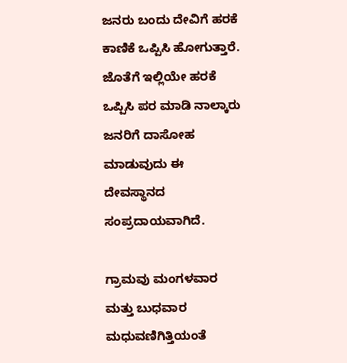ಜನರು ಬಂದು ದೇವಿಗೆ ಹರಕೆ ಕಾಣಿಕೆ ಒಪ್ಪಿಸಿ ಹೋಗುತ್ತಾರೆ. ಜೊತೆಗೆ ಇಲ್ಲಿಯೇ ಹರಕೆ ಒಪ್ಪಿಸಿ ಪರ ಮಾಡಿ ನಾಲ್ಕಾರು ಜನರಿಗೆ ದಾಸೋಹ ಮಾಡುವುದು ಈ ದೇವಸ್ಥಾನದ ಸಂಪ್ರದಾಯವಾಗಿದೆ.

ಗ್ರಾಮವು ಮಂಗಳವಾರ ಮತ್ತು ಬುಧವಾರ ಮಧುವಣಿಗಿತ್ತಿಯಂತೆ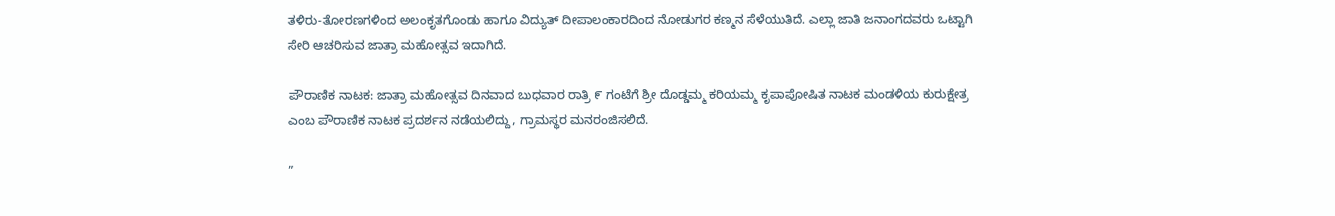ತಳಿರು-ತೋರಣಗಳಿಂದ ಅಲಂಕೃತಗೊಂಡು ಹಾಗೂ ವಿದ್ಯುತ್ ದೀಪಾಲಂಕಾರದಿಂದ ನೋಡುಗರ ಕಣ್ಮನ ಸೆಳೆಯುತಿದೆ. ಎಲ್ಲಾ ಜಾತಿ ಜನಾಂಗದವರು ಒಟ್ಟಾಗಿ ಸೇರಿ ಆಚರಿಸುವ ಜಾತ್ರಾ ಮಹೋತ್ಸವ ಇದಾಗಿದೆ.

ಪೌರಾಣಿಕ ನಾಟಕ: ಜಾತ್ರಾ ಮಹೋತ್ಸವ ದಿನವಾದ ಬುಧವಾರ ರಾತ್ರಿ ೯ ಗಂಟೆಗೆ ಶ್ರೀ ದೊಡ್ಡಮ್ಮ ಕರಿಯಮ್ಮ ಕೃಪಾಪೋಷಿತ ನಾಟಕ ಮಂಡಳಿಯ ಕುರುಕ್ಷೇತ್ರ ಎಂಬ ಪೌರಾಣಿಕ ನಾಟಕ ಪ್ರದರ್ಶನ ನಡೆಯಲಿದ್ದು, ಗ್ರಾಮಸ್ಥರ ಮನರಂಜಿಸಲಿದೆ.

”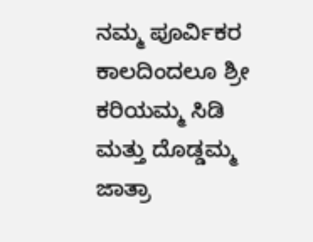ನಮ್ಮ ಪೂರ್ವಿಕರ ಕಾಲದಿಂದಲೂ ಶ್ರೀ ಕರಿಯಮ್ಮ ಸಿಡಿ ಮತ್ತು ದೊಡ್ಡಮ್ಮ ಜಾತ್ರಾ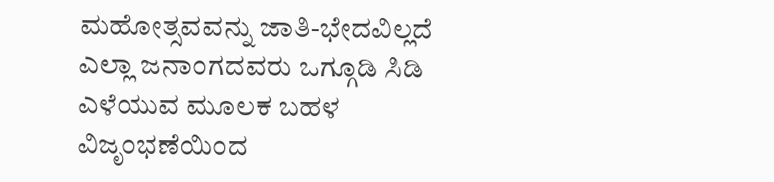ಮಹೋತ್ಸವವನ್ನು ಜಾತಿ-ಭೇದವಿಲ್ಲದೆ ಎಲ್ಲಾ ಜನಾಂಗದವರು ಒಗ್ಗೂಡಿ ಸಿಡಿ ಎಳೆಯುವ ಮೂಲಕ ಬಹಳ ವಿಜೃಂಭಣೆಯಿಂದ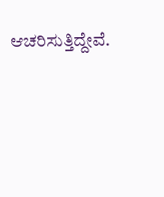ಆಚರಿಸುತ್ತಿದ್ದೇವೆ.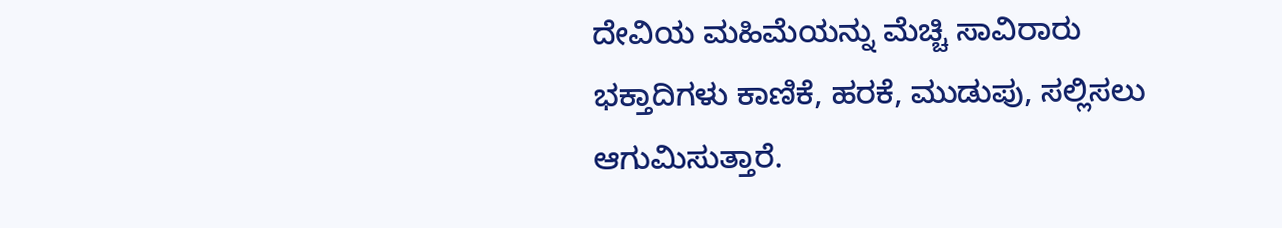ದೇವಿಯ ಮಹಿಮೆಯನ್ನು ಮೆಚ್ಚಿ ಸಾವಿರಾರು ಭಕ್ತಾದಿಗಳು ಕಾಣಿಕೆ, ಹರಕೆ, ಮುಡುಪು, ಸಲ್ಲಿಸಲು ಆಗುಮಿಸುತ್ತಾರೆ.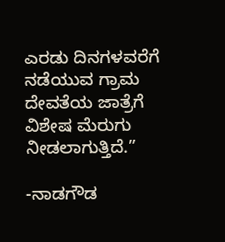ಎರಡು ದಿನಗಳವರೆಗೆ ನಡೆಯುವ ಗ್ರಾಮ ದೇವತೆಯ ಜಾತ್ರೆಗೆ ವಿಶೇಷ ಮೆರುಗು ನೀಡಲಾಗುತ್ತಿದೆ.”

-ನಾಡಗೌಡ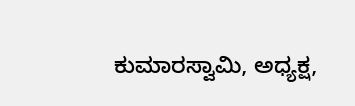ಕುಮಾರಸ್ವಾಮಿ, ಅಧ್ಯಕ್ಷ,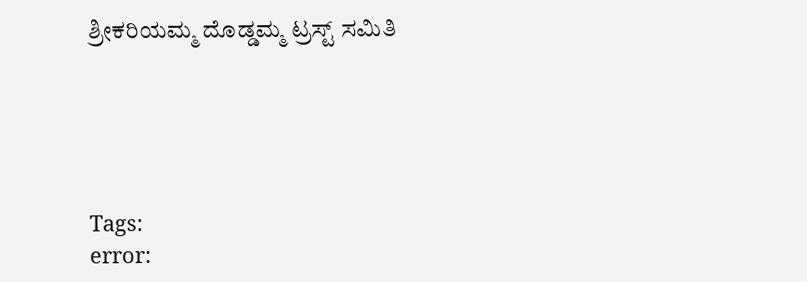ಶ್ರೀಕರಿಯಮ್ಮ ದೊಡ್ಡಮ್ಮ ಟ್ರಸ್ಟ್ ಸಮಿತಿ





Tags:
error: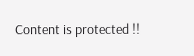Content is protected !!